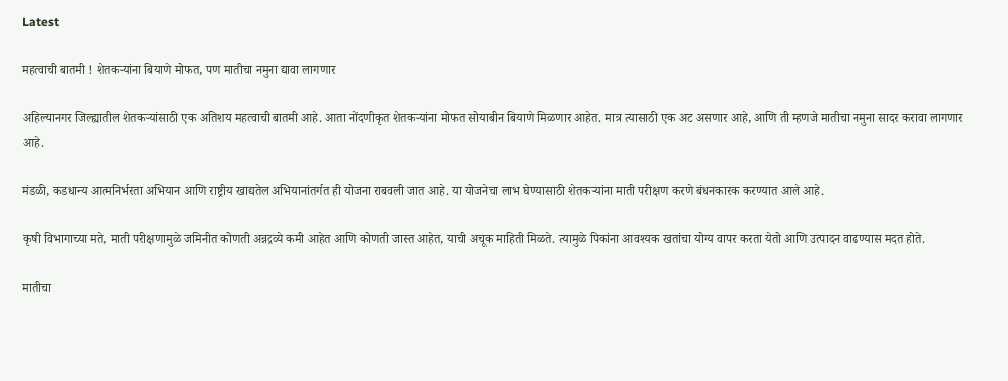Latest

महत्वाची बातमी ! शेतकऱ्यांना बियाणे मोफत, पण मातीचा नमुना द्यावा लागणार

अहिल्यानगर जिल्ह्यातील शेतकऱ्यांसाठी एक अतिशय महत्वाची बातमी आहे. आता नोंदणीकृत शेतकऱ्यांना मोफत सोयाबीन बियाणे मिळणार आहेत. मात्र त्यासाठी एक अट असणार आहे, आणि ती म्हणजे मातीचा नमुना सादर करावा लागणार आहे.

मंडळी, कडधान्य आत्मनिर्भरता अभियान आणि राष्ट्रीय खाद्यतेल अभियानांतर्गत ही योजना राबवली जात आहे. या योजनेचा लाभ घेण्यासाठी शेतकऱ्यांना माती परीक्षण करणे बंधनकारक करण्यात आले आहे.

कृषी विभागाच्या मते, माती परीक्षणामुळे जमिनीत कोणती अन्नद्रव्ये कमी आहेत आणि कोणती जास्त आहेत, याची अचूक माहिती मिळते. त्यामुळे पिकांना आवश्यक खतांचा योग्य वापर करता येतो आणि उत्पादन वाढण्यास मदत होते.

मातीचा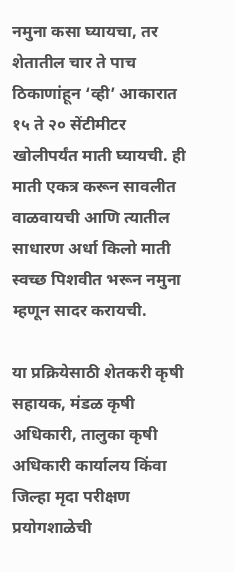नमुना कसा घ्यायचा, तर शेतातील चार ते पाच ठिकाणांहून ‘व्ही’ आकारात १५ ते २० सेंटीमीटर खोलीपर्यंत माती घ्यायची. ही माती एकत्र करून सावलीत वाळवायची आणि त्यातील साधारण अर्धा किलो माती स्वच्छ पिशवीत भरून नमुना म्हणून सादर करायची.

या प्रक्रियेसाठी शेतकरी कृषी सहायक, मंडळ कृषी अधिकारी, तालुका कृषी अधिकारी कार्यालय किंवा जिल्हा मृदा परीक्षण प्रयोगशाळेची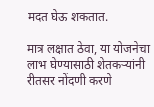मदत घेऊ शकतात.

मात्र लक्षात ठेवा, या योजनेचा लाभ घेण्यासाठी शेतकऱ्यांनी रीतसर नोंदणी करणे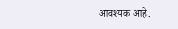आवश्यक आहे.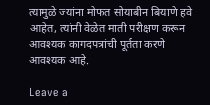त्यामुळे ज्यांना मोफत सोयाबीन बियाणे हवे आहेत, त्यांनी वेळेत माती परीक्षण करून आवश्यक कागदपत्रांची पूर्तता करणे आवश्यक आहे.

Leave a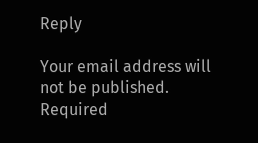Reply

Your email address will not be published. Required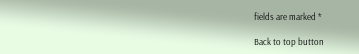fields are marked *

Back to top button